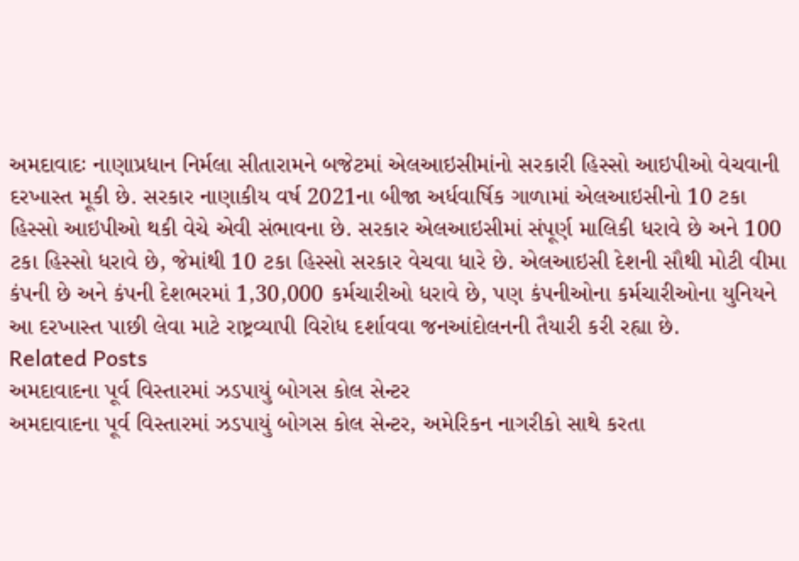અમદાવાદઃ નાણાપ્રધાન નિર્મલા સીતારામને બજેટમાં એલઆઇસીમાંનો સરકારી હિસ્સો આઇપીઓ વેચવાની દરખાસ્ત મૂકી છે. સરકાર નાણાકીય વર્ષ 2021ના બીજા અર્ધવાર્ષિક ગાળામાં એલઆઇસીનો 10 ટકા હિસ્સો આઇપીઓ થકી વેચે એવી સંભાવના છે. સરકાર એલઆઇસીમાં સંપૂર્ણ માલિકી ધરાવે છે અને 100 ટકા હિસ્સો ધરાવે છે, જેમાંથી 10 ટકા હિસ્સો સરકાર વેચવા ધારે છે. એલઆઇસી દેશની સૌથી મોટી વીમા કંપની છે અને કંપની દેશભરમાં 1,30,000 કર્મચારીઓ ધરાવે છે, પણ કંપનીઓના કર્મચારીઓના યુનિયને આ દરખાસ્ત પાછી લેવા માટે રાષ્ટ્રવ્યાપી વિરોધ દર્શાવવા જનઆંદોલનની તૈયારી કરી રહ્યા છે.
Related Posts
અમદાવાદના પૂર્વ વિસ્તારમાં ઝડપાયું બોગસ કોલ સેન્ટર
અમદાવાદના પૂર્વ વિસ્તારમાં ઝડપાયું બોગસ કોલ સેન્ટર, અમેરિકન નાગરીકો સાથે કરતા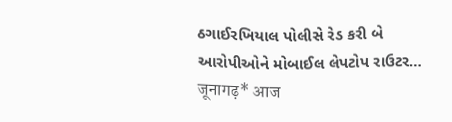ઠગાઈરખિયાલ પોલીસે રેડ કરી બે આરોપીઓને મોબાઈલ લેપટોપ રાઉટર…
जूनागढ़* आज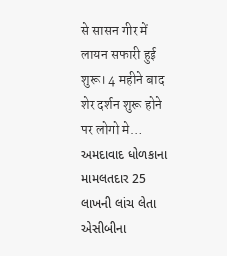से सासन गीर में लायन सफारी हुई शुरू। 4 महीने बाद शेर दर्शन शुरू होने पर लोगो मे…
અમદાવાદ ધોળકાના મામલતદાર 25 લાખની લાંચ લેતા એસીબીના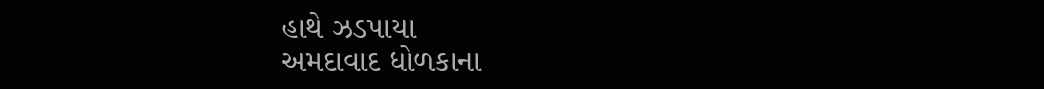હાથે ઝડપાયા
અમદાવાદ ધોળકાના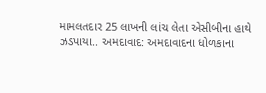મામલતદાર 25 લાખની લાંચ લેતા એસીબીના હાથે ઝડપાયા.. અમદાવાદ: અમદાવાદના ધોળકાના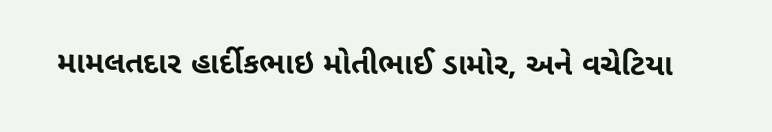મામલતદાર હાર્દીકભાઇ મોતીભાઈ ડામોર, અને વચેટિયા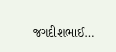જગદીશભાઈ…